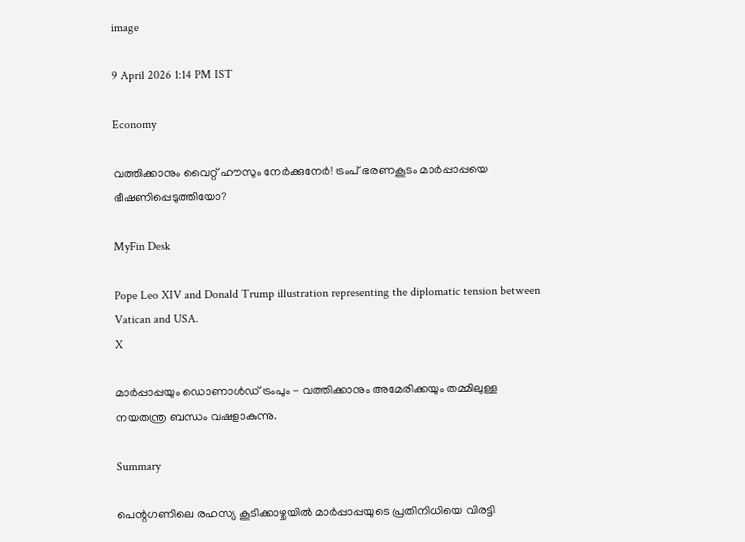image

9 April 2026 1:14 PM IST

Economy

വത്തിക്കാനും വൈറ്റ് ഹൗസും നേര്‍ക്കുനേര്‍! ട്രംപ് ഭരണകൂടം മാര്‍പ്പാപ്പയെ ഭീഷണിപ്പെടുത്തിയോ?

MyFin Desk

Pope Leo XIV and Donald Trump illustration representing the diplomatic tension between Vatican and USA.
X

മാർപ്പാപ്പയും ഡൊണാൾഡ് ട്രംപും - വത്തിക്കാനും അമേരിക്കയും തമ്മിലുള്ള നയതന്ത്ര ബന്ധം വഷളാകുന്നു.

Summary

പെന്റഗണിലെ രഹസ്യ കൂടിക്കാഴ്ചയിൽ മാർപ്പാപ്പയുടെ പ്രതിനിധിയെ വിരട്ടി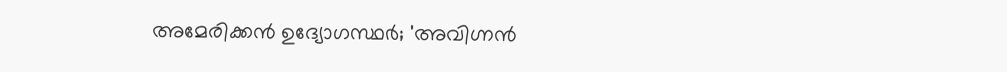അമേരിക്കൻ ഉദ്യോഗസ്ഥർ; 'അവിഗ്നൻ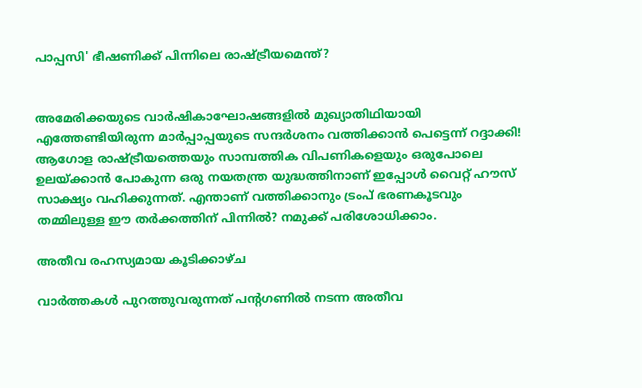പാപ്പസി' ഭീഷണിക്ക് പിന്നിലെ രാഷ്ട്രീയമെന്ത്?


അമേരിക്കയുടെ വാര്‍ഷികാഘോഷങ്ങളില്‍ മുഖ്യാതിഥിയായി എത്തേണ്ടിയിരുന്ന മാര്‍പ്പാപ്പയുടെ സന്ദര്‍ശനം വത്തിക്കാന്‍ പെട്ടെന്ന് റദ്ദാക്കി! ആഗോള രാഷ്ട്രീയത്തെയും സാമ്പത്തിക വിപണികളെയും ഒരുപോലെ ഉലയ്ക്കാന്‍ പോകുന്ന ഒരു നയതന്ത്ര യുദ്ധത്തിനാണ് ഇപ്പോള്‍ വൈറ്റ് ഹൗസ് സാക്ഷ്യം വഹിക്കുന്നത്. എന്താണ് വത്തിക്കാനും ട്രംപ് ഭരണകൂടവും തമ്മിലുള്ള ഈ തര്‍ക്കത്തിന് പിന്നില്‍? നമുക്ക് പരിശോധിക്കാം.

അതീവ രഹസ്യമായ കൂടിക്കാഴ്ച

വാര്‍ത്തകള്‍ പുറത്തുവരുന്നത് പന്റഗണില്‍ നടന്ന അതീവ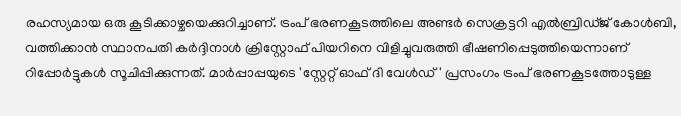രഹസ്യമായ ഒരു കൂടിക്കാഴ്ചയെക്കുറിച്ചാണ്. ട്രംപ് ഭരണകൂടത്തിലെ അണ്ടര്‍ സെക്രട്ടറി എല്‍ബ്രിഡ്ജ് കോള്‍ബി, വത്തിക്കാന്‍ സ്ഥാനപതി കര്‍ദ്ദിനാള്‍ ക്രിസ്റ്റോഫ് പിയറിനെ വിളിച്ചുവരുത്തി ഭീഷണിപ്പെടുത്തിയെന്നാണ് റിപ്പോര്‍ട്ടുകള്‍ സൂചിപ്പിക്കുന്നത്. മാര്‍പ്പാപ്പയുടെ 'സ്റ്റേറ്റ് ഓഫ് ദി വേള്‍ഡ്' പ്രസംഗം ട്രംപ് ഭരണകൂടത്തോടുള്ള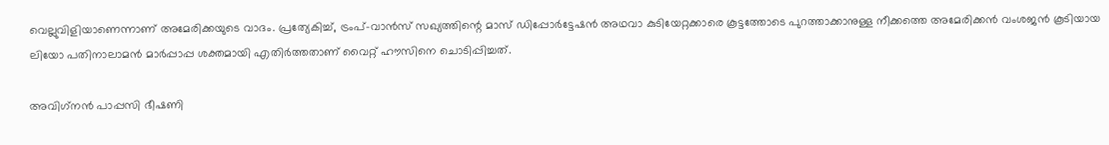വെല്ലുവിളിയാണെന്നാണ് അമേരിക്കയുടെ വാദം. പ്രത്യേകിച്ച്, ട്രംപ്-വാന്‍സ് സഖ്യത്തിന്റെ മാസ് ഡിപ്പോര്‍ട്ടേഷന്‍ അഥവാ കുടിയേറ്റക്കാരെ കൂട്ടത്തോടെ പുറത്താക്കാനുള്ള നീക്കത്തെ അമേരിക്കന്‍ വംശജന്‍ കൂടിയായ ലിയോ പതിനാലാമന്‍ മാര്‍പ്പാപ്പ ശക്തമായി എതിര്‍ത്തതാണ് വൈറ്റ് ഹൗസിനെ ചൊടിപ്പിച്ചത്.

അവിഗ്‌നന്‍ പാപ്പസി ഭീഷണി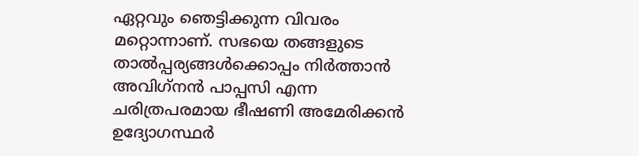ഏറ്റവും ഞെട്ടിക്കുന്ന വിവരം മറ്റൊന്നാണ്. സഭയെ തങ്ങളുടെ താല്‍പ്പര്യങ്ങള്‍ക്കൊപ്പം നിര്‍ത്താന്‍ അവിഗ്‌നന്‍ പാപ്പസി എന്ന ചരിത്രപരമായ ഭീഷണി അമേരിക്കന്‍ ഉദ്യോഗസ്ഥര്‍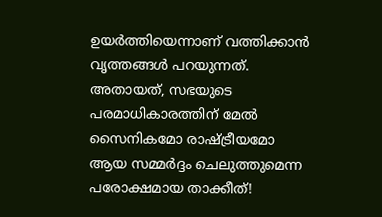ഉയര്‍ത്തിയെന്നാണ് വത്തിക്കാന്‍ വൃത്തങ്ങള്‍ പറയുന്നത്. അതായത്, സഭയുടെ പരമാധികാരത്തിന് മേല്‍ സൈനികമോ രാഷ്ട്രീയമോ ആയ സമ്മര്‍ദ്ദം ചെലുത്തുമെന്ന പരോക്ഷമായ താക്കീത്!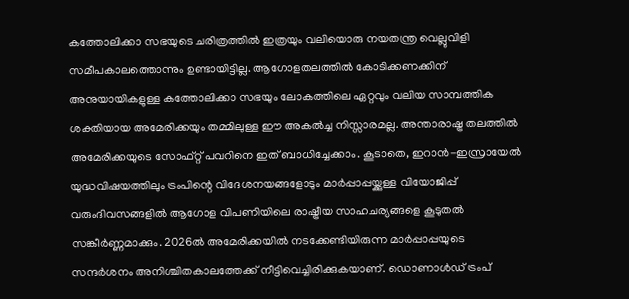കത്തോലിക്കാ സഭയുടെ ചരിത്രത്തില്‍ ഇത്രയും വലിയൊരു നയതന്ത്ര വെല്ലുവിളി സമീപകാലത്തൊന്നും ഉണ്ടായിട്ടില്ല. ആഗോളതലത്തില്‍ കോടിക്കണക്കിന് അനുയായികളുള്ള കത്തോലിക്കാ സഭയും ലോകത്തിലെ ഏറ്റവും വലിയ സാമ്പത്തിക ശക്തിയായ അമേരിക്കയും തമ്മിലുള്ള ഈ അകല്‍ച്ച നിസ്സാരമല്ല. അന്താരാഷ്ട്ര തലത്തില്‍ അമേരിക്കയുടെ സോഫ്റ്റ് പവറിനെ ഇത് ബാധിച്ചേക്കാം. കൂടാതെ, ഇറാന്‍-ഇസ്രായേല്‍ യുദ്ധവിഷയത്തിലും ട്രംപിന്റെ വിദേശനയങ്ങളോടും മാര്‍പ്പാപ്പയ്ക്കുള്ള വിയോജിപ്പ് വരുംദിവസങ്ങളില്‍ ആഗോള വിപണിയിലെ രാഷ്ട്രീയ സാഹചര്യങ്ങളെ കൂടുതല്‍ സങ്കീര്‍ണ്ണമാക്കും. 2026ല്‍ അമേരിക്കയില്‍ നടക്കേണ്ടിയിരുന്ന മാര്‍പ്പാപ്പയുടെ സന്ദര്‍ശനം അനിശ്ചിതകാലത്തേക്ക് നീട്ടിവെച്ചിരിക്കുകയാണ്. ഡൊണാള്‍ഡ് ട്രംപ്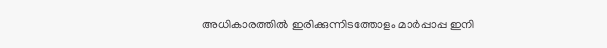അധികാരത്തില്‍ ഇരിക്കുന്നിടത്തോളം മാര്‍പ്പാപ്പ ഇനി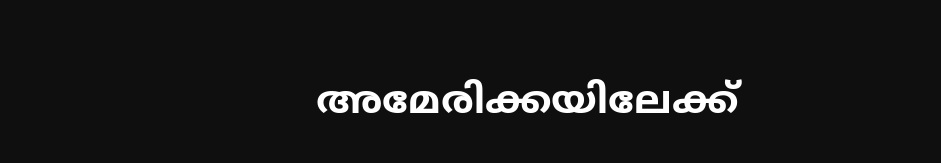അമേരിക്കയിലേക്ക്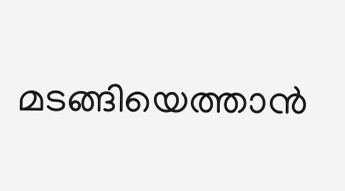മടങ്ങിയെത്താന്‍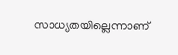സാധ്യതയില്ലെന്നാണ്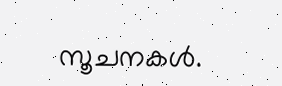സൂചനകള്‍.